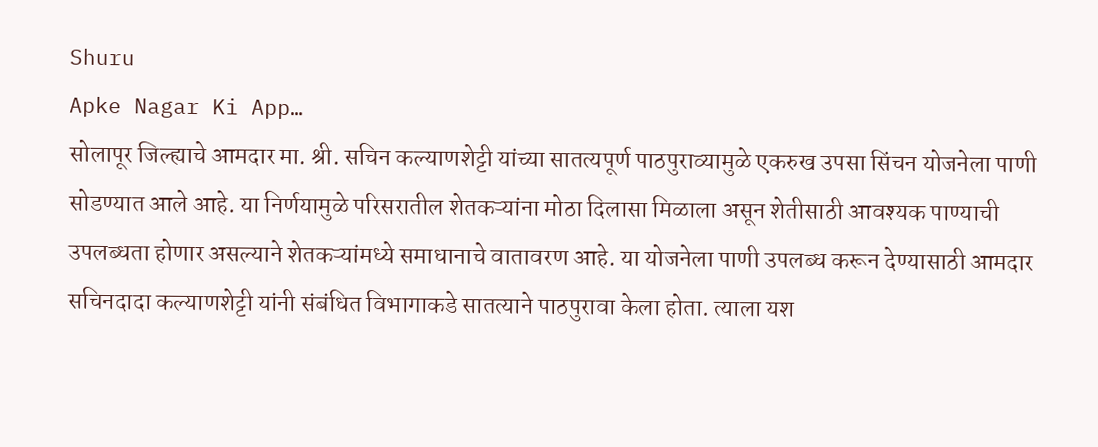Shuru
Apke Nagar Ki App…
सोलापूर जिल्ह्याचे आमदार मा. श्री. सचिन कल्याणशेट्टी यांच्या सातत्यपूर्ण पाठपुराव्यामुळे एकरुख उपसा सिंचन योजनेला पाणी सोडण्यात आले आहे. या निर्णयामुळे परिसरातील शेतकऱ्यांना मोठा दिलासा मिळाला असून शेतीसाठी आवश्यक पाण्याची उपलब्धता होणार असल्याने शेतकऱ्यांमध्ये समाधानाचे वातावरण आहे. या योजनेला पाणी उपलब्ध करून देण्यासाठी आमदार सचिनदादा कल्याणशेट्टी यांनी संबंधित विभागाकडे सातत्याने पाठपुरावा केला होता. त्याला यश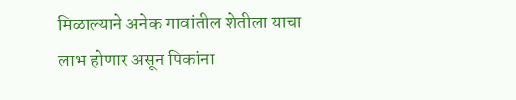मिळाल्याने अनेक गावांतील शेतीला याचा लाभ होणार असून पिकांना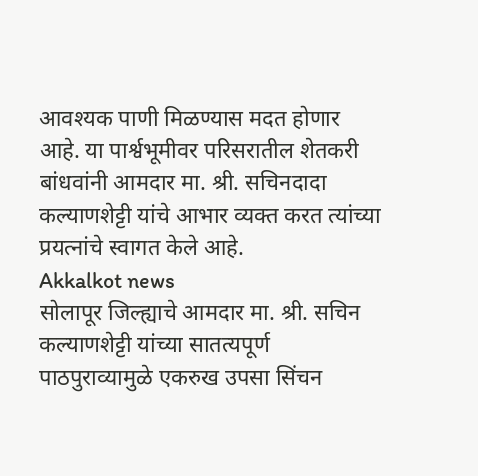आवश्यक पाणी मिळण्यास मदत होणार आहे. या पार्श्वभूमीवर परिसरातील शेतकरी बांधवांनी आमदार मा. श्री. सचिनदादा कल्याणशेट्टी यांचे आभार व्यक्त करत त्यांच्या प्रयत्नांचे स्वागत केले आहे.
Akkalkot news
सोलापूर जिल्ह्याचे आमदार मा. श्री. सचिन कल्याणशेट्टी यांच्या सातत्यपूर्ण पाठपुराव्यामुळे एकरुख उपसा सिंचन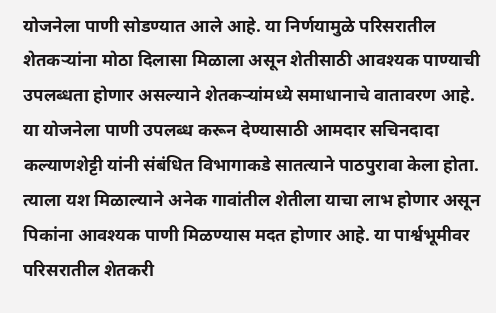योजनेला पाणी सोडण्यात आले आहे. या निर्णयामुळे परिसरातील शेतकऱ्यांना मोठा दिलासा मिळाला असून शेतीसाठी आवश्यक पाण्याची उपलब्धता होणार असल्याने शेतकऱ्यांमध्ये समाधानाचे वातावरण आहे. या योजनेला पाणी उपलब्ध करून देण्यासाठी आमदार सचिनदादा कल्याणशेट्टी यांनी संबंधित विभागाकडे सातत्याने पाठपुरावा केला होता. त्याला यश मिळाल्याने अनेक गावांतील शेतीला याचा लाभ होणार असून पिकांना आवश्यक पाणी मिळण्यास मदत होणार आहे. या पार्श्वभूमीवर परिसरातील शेतकरी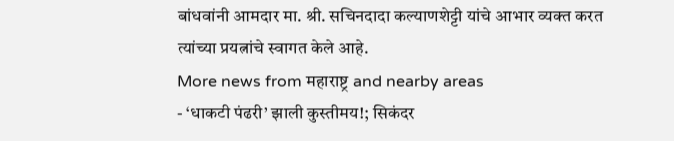बांधवांनी आमदार मा. श्री. सचिनदादा कल्याणशेट्टी यांचे आभार व्यक्त करत त्यांच्या प्रयत्नांचे स्वागत केले आहे.
More news from महाराष्ट्र and nearby areas
- ‘धाकटी पंढरी’ झाली कुस्तीमय!; सिकंदर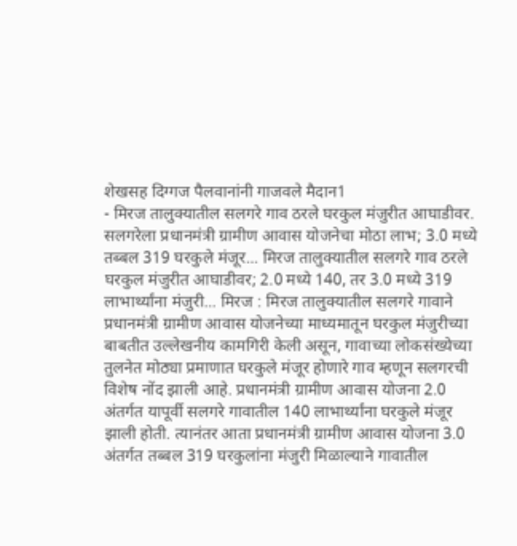शेखसह दिग्गज पैलवानांनी गाजवले मैदान1
- मिरज तालुक्यातील सलगरे गाव ठरले घरकुल मंजुरीत आघाडीवर. सलगरेला प्रधानमंत्री ग्रामीण आवास योजनेचा मोठा लाभ; 3.0 मध्ये तब्बल 319 घरकुले मंजूर... मिरज तालुक्यातील सलगरे गाव ठरले घरकुल मंजुरीत आघाडीवर; 2.0 मध्ये 140, तर 3.0 मध्ये 319 लाभार्थ्यांना मंजुरी... मिरज : मिरज तालुक्यातील सलगरे गावाने प्रधानमंत्री ग्रामीण आवास योजनेच्या माध्यमातून घरकुल मंजुरीच्या बाबतीत उल्लेखनीय कामगिरी केली असून, गावाच्या लोकसंख्येच्या तुलनेत मोठ्या प्रमाणात घरकुले मंजूर होणारे गाव म्हणून सलगरची विशेष नोंद झाली आहे. प्रधानमंत्री ग्रामीण आवास योजना 2.0 अंतर्गत यापूर्वी सलगरे गावातील 140 लाभार्थ्यांना घरकुले मंजूर झाली होती. त्यानंतर आता प्रधानमंत्री ग्रामीण आवास योजना 3.0 अंतर्गत तब्बल 319 घरकुलांना मंजुरी मिळाल्याने गावातील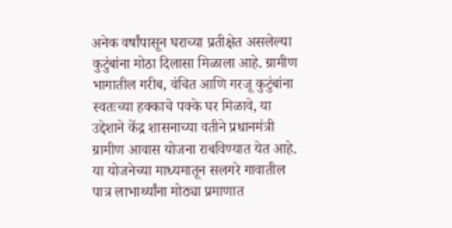अनेक वर्षांपासून घराच्या प्रतीक्षेत असलेल्या कुटुंबांना मोठा दिलासा मिळाला आहे. ग्रामीण भागातील गरीब, वंचित आणि गरजू कुटुंबांना स्वतःच्या हक्काचे पक्के घर मिळावे, या उद्देशाने केंद्र शासनाच्या वतीने प्रधानमंत्री ग्रामीण आवास योजना राबविण्यात येत आहे. या योजनेच्या माध्यमातून सलगरे गावातील पात्र लाभार्थ्यांना मोठ्या प्रमाणात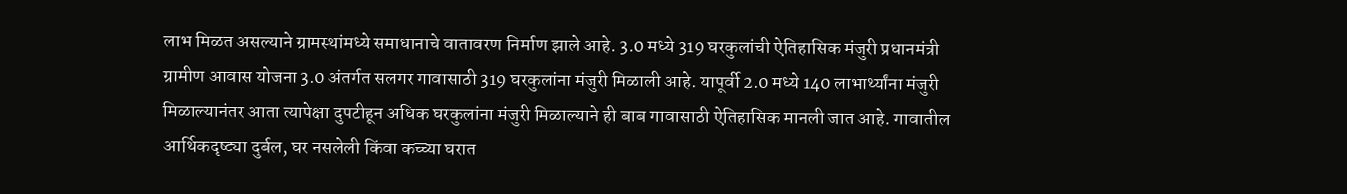लाभ मिळत असल्याने ग्रामस्थांमध्ये समाधानाचे वातावरण निर्माण झाले आहे. 3.0 मध्ये 319 घरकुलांची ऐतिहासिक मंजुरी प्रधानमंत्री ग्रामीण आवास योजना 3.0 अंतर्गत सलगर गावासाठी 319 घरकुलांना मंजुरी मिळाली आहे. यापूर्वी 2.0 मध्ये 140 लाभार्थ्यांना मंजुरी मिळाल्यानंतर आता त्यापेक्षा दुपटीहून अधिक घरकुलांना मंजुरी मिळाल्याने ही बाब गावासाठी ऐतिहासिक मानली जात आहे. गावातील आर्थिकदृष्ट्या दुर्बल, घर नसलेली किंवा कच्च्या घरात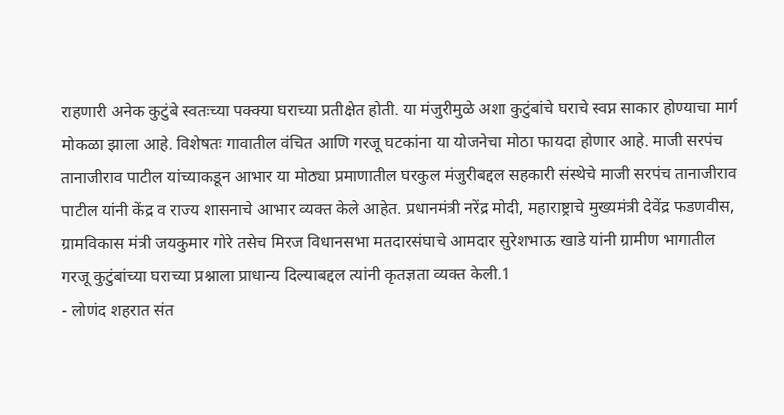राहणारी अनेक कुटुंबे स्वतःच्या पक्क्या घराच्या प्रतीक्षेत होती. या मंजुरीमुळे अशा कुटुंबांचे घराचे स्वप्न साकार होण्याचा मार्ग मोकळा झाला आहे. विशेषतः गावातील वंचित आणि गरजू घटकांना या योजनेचा मोठा फायदा होणार आहे. माजी सरपंच तानाजीराव पाटील यांच्याकडून आभार या मोठ्या प्रमाणातील घरकुल मंजुरीबद्दल सहकारी संस्थेचे माजी सरपंच तानाजीराव पाटील यांनी केंद्र व राज्य शासनाचे आभार व्यक्त केले आहेत. प्रधानमंत्री नरेंद्र मोदी, महाराष्ट्राचे मुख्यमंत्री देवेंद्र फडणवीस, ग्रामविकास मंत्री जयकुमार गोरे तसेच मिरज विधानसभा मतदारसंघाचे आमदार सुरेशभाऊ खाडे यांनी ग्रामीण भागातील गरजू कुटुंबांच्या घराच्या प्रश्नाला प्राधान्य दिल्याबद्दल त्यांनी कृतज्ञता व्यक्त केली.1
- लोणंद शहरात संत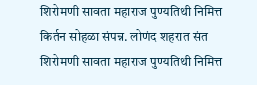शिरोमणी सावता महाराज पुण्यतिथी निमित्त किर्तन सोहळा संपन्न. लोणंद शहरात संत शिरोमणी सावता महाराज पुण्यतिथी निमित्त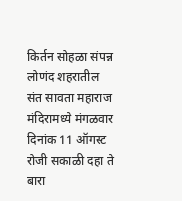किर्तन सोहळा संपन्न लोणंद शहरातील संत सावता महाराज मंदिरामध्ये मंगळवार दिनांक 11 ऑगस्ट रोजी सकाळी दहा ते बारा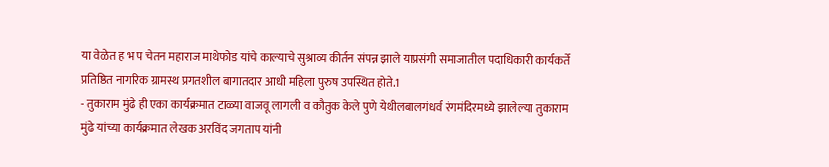या वेळेत ह भ प चेतन महाराज माथेफोड यांचे काल्याचे सुश्राव्य कीर्तन संपन्न झाले याप्रसंगी समाजातील पदाधिकारी कार्यकर्ते प्रतिष्ठित नागरिक ग्रामस्थ प्रगतशील बागातदार आधी महिला पुरुष उपस्थित होते.1
- तुकाराम मुंढे ही एका कार्यक्रमात टाळ्या वाजवू लागली व कौतुक केले पुणे येथीलबालगंधर्व रंगमंदिरमध्ये झालेल्या तुकाराम मुंढे यांच्या कार्यक्रमात लेखक अरविंद जगताप यांनी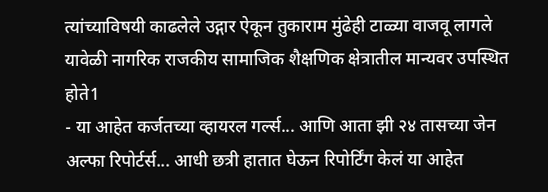त्यांच्याविषयी काढलेले उद्गार ऐकून तुकाराम मुंढेही टाळ्या वाजवू लागले यावेळी नागरिक राजकीय सामाजिक शैक्षणिक क्षेत्रातील मान्यवर उपस्थित होते1
- या आहेत कर्जतच्या व्हायरल गर्ल्स... आणि आता झी २४ तासच्या जेन अल्फा रिपोर्टर्स... आधी छत्री हातात घेऊन रिपोर्टिंग केलं या आहेत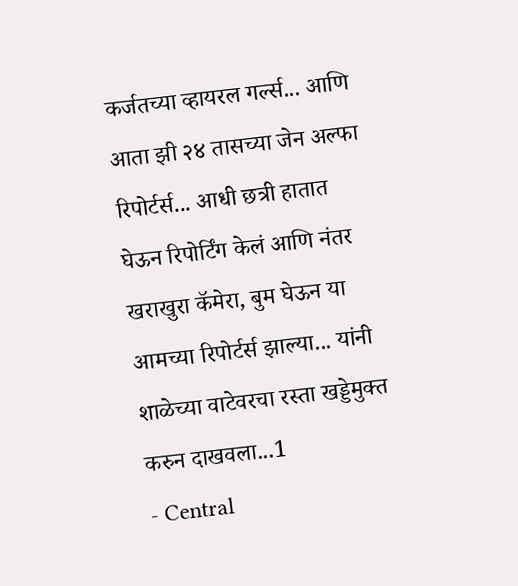कर्जतच्या व्हायरल गर्ल्स... आणि आता झी २४ तासच्या जेन अल्फा रिपोर्टर्स... आधी छत्री हातात घेऊन रिपोर्टिंग केलं आणि नंतर खराखुरा कॅमेरा, बुम घेऊन या आमच्या रिपोर्टर्स झाल्या... यांनी शाळेच्या वाटेवरचा रस्ता खड्डेमुक्त करुन दाखवला...1
- Central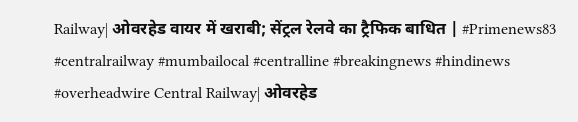Railway| ओवरहेड वायर में खराबी; सेंट्रल रेलवे का ट्रैफिक बाधित | #Primenews83 #centralrailway #mumbailocal #centralline #breakingnews #hindinews #overheadwire Central Railway| ओवरहेड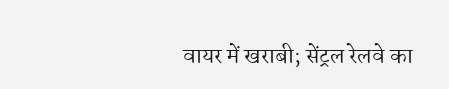वायर में खराबी; सेंट्रल रेलवे का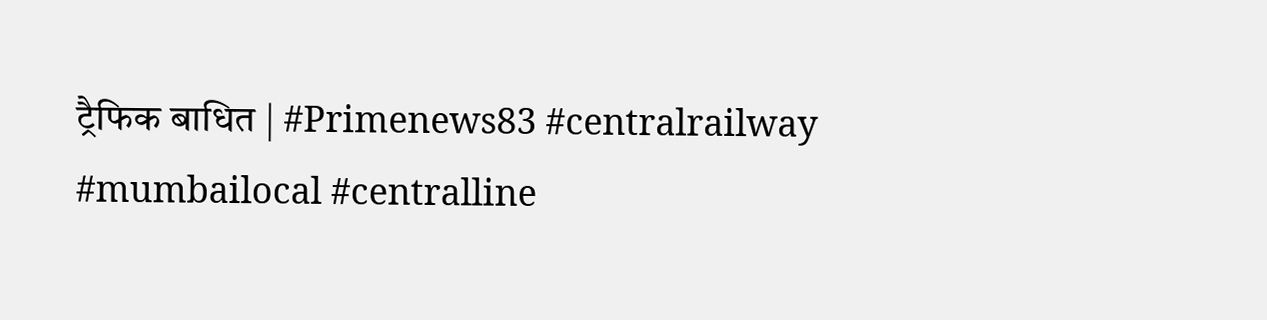ट्रैफिक बाधित | #Primenews83 #centralrailway #mumbailocal #centralline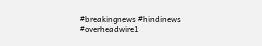#breakingnews #hindinews #overheadwire1